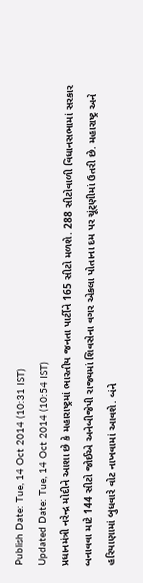Publish Date: Tue, 14 Oct 2014 (10:31 IST)
Updated Date: Tue, 14 Oct 2014 (10:54 IST)
પ્રધાનમંત્રી નરેન્દ્ર મોદીને આશા છે કે મહારાષ્ટ્રમાં ભારતીય જનતા પાર્ટીને 165 સીટો મળશે. 288 સીટોવાળી વિધાનસભામાં સરકાર બનાવવા માટે 144 સીટો જોઈએ અનેબીજેપી રાજ્યમાં શિવસેના વગર એકલા પોતાના દમ પર ચૂંટ્ણીમાં ઉતરી છે. મહારાષ્ટ્ર અને હરિયાણામાં બુધવારે વોટ નાખવામાં આવશે. બંને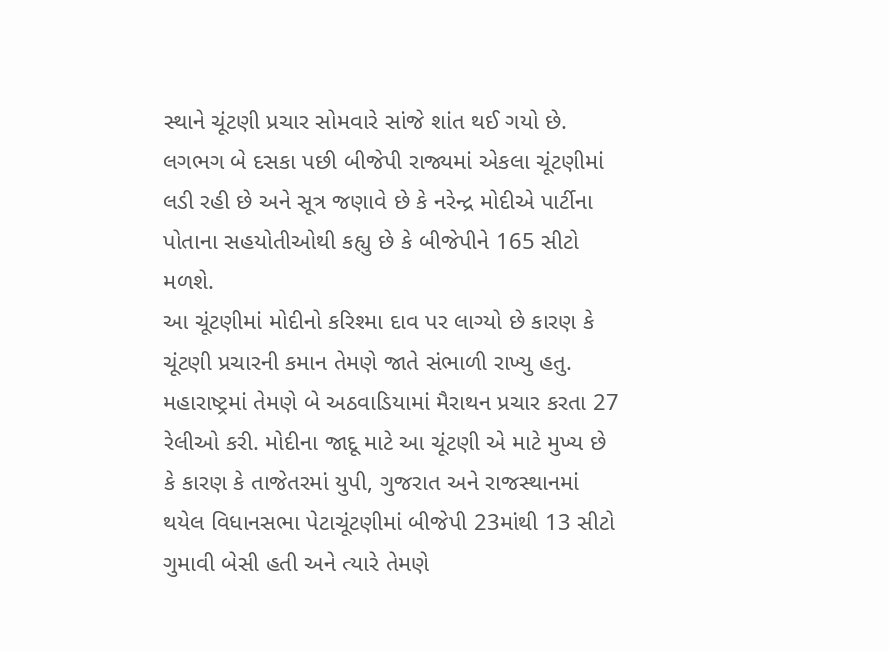સ્થાને ચૂંટણી પ્રચાર સોમવારે સાંજે શાંત થઈ ગયો છે.
લગભગ બે દસકા પછી બીજેપી રાજ્યમાં એકલા ચૂંટણીમાં લડી રહી છે અને સૂત્ર જણાવે છે કે નરેન્દ્ર મોદીએ પાર્ટીના પોતાના સહયોતીઓથી કહ્યુ છે કે બીજેપીને 165 સીટો મળશે.
આ ચૂંટણીમાં મોદીનો કરિશ્મા દાવ પર લાગ્યો છે કારણ કે ચૂંટણી પ્રચારની કમાન તેમણે જાતે સંભાળી રાખ્યુ હતુ. મહારાષ્ટ્રમાં તેમણે બે અઠવાડિયામાં મૈરાથન પ્રચાર કરતા 27 રેલીઓ કરી. મોદીના જાદૂ માટે આ ચૂંટણી એ માટે મુખ્ય છે કે કારણ કે તાજેતરમાં યુપી, ગુજરાત અને રાજસ્થાનમાં થયેલ વિધાનસભા પેટાચૂંટણીમાં બીજેપી 23માંથી 13 સીટો ગુમાવી બેસી હતી અને ત્યારે તેમણે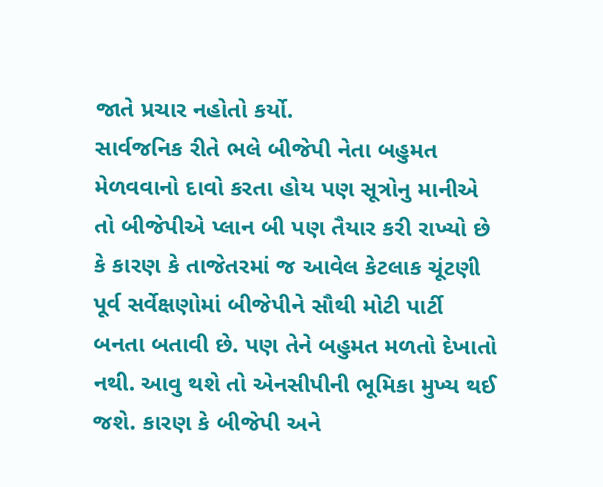જાતે પ્રચાર નહોતો કર્યો.
સાર્વજનિક રીતે ભલે બીજેપી નેતા બહુમત મેળવવાનો દાવો કરતા હોય પણ સૂત્રોનુ માનીએ તો બીજેપીએ પ્લાન બી પણ તૈયાર કરી રાખ્યો છે કે કારણ કે તાજેતરમાં જ આવેલ કેટલાક ચૂંટણી પૂર્વ સર્વેક્ષણોમાં બીજેપીને સૌથી મોટી પાર્ટી બનતા બતાવી છે. પણ તેને બહુમત મળતો દેખાતો નથી. આવુ થશે તો એનસીપીની ભૂમિકા મુખ્ય થઈ જશે. કારણ કે બીજેપી અને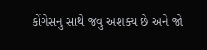કોંગેસનુ સાથે જવુ અશક્ય છે અને જો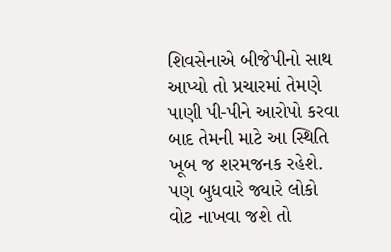શિવસેનાએ બીજેપીનો સાથ આપ્યો તો પ્રચારમાં તેમણે પાણી પી-પીને આરોપો કરવા બાદ તેમની માટે આ સ્થિતિ ખૂબ જ શરમજનક રહેશે.
પણ બુધવારે જ્યારે લોકો વોટ નાખવા જશે તો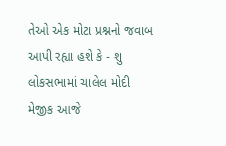તેઓ એક મોટા પ્રશ્નનો જવાબ આપી રહ્યા હશે કે - શુ લોકસભામાં ચાલેલ મોદી મેજીક આજે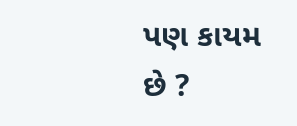પણ કાયમ છે ?